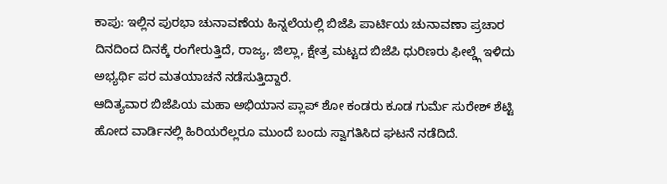ಕಾಪು: ಇಲ್ಲಿನ ಪುರಭಾ ಚುನಾವಣೆಯ ಹಿನ್ನಲೆಯಲ್ಲಿ ಬಿಜೆಪಿ ಪಾರ್ಟಿಯ ಚುನಾವಣಾ ಪ್ರಚಾರ ದಿನದಿಂದ ದಿನಕ್ಕೆ ರಂಗೇರುತ್ತಿದೆ, ರಾಜ್ಯ, ಜಿಲ್ಲಾ, ಕ್ಷೇತ್ರ ಮಟ್ಟದ ಬಿಜೆಪಿ ಧುರಿಣರು ಫೀಲ್ಡ್ಗೆ ಇಳಿದು ಅಭ್ಯರ್ಥಿ ಪರ ಮತಯಾಚನೆ ನಡೆಸುತ್ತಿದ್ದಾರೆ.
ಆದಿತ್ಯವಾರ ಬಿಜೆಪಿಯ ಮಹಾ ಅಭಿಯಾನ ಪ್ಲಾಪ್ ಶೋ ಕಂಡರು ಕೂಡ ಗುರ್ಮೆ ಸುರೇಶ್ ಶೆಟ್ಟಿ ಹೋದ ವಾರ್ಡಿನಲ್ಲಿ ಹಿರಿಯರೆಲ್ಲರೂ ಮುಂದೆ ಬಂದು ಸ್ವಾಗತಿಸಿದ ಘಟನೆ ನಡೆದಿದೆ.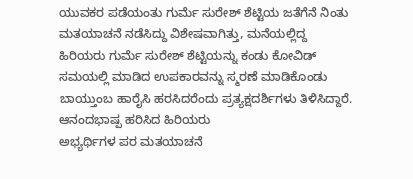ಯುವಕರ ಪಡೆಯಂತು ಗುರ್ಮೆ ಸುರೇಶ್ ಶೆಟ್ಟಿಯ ಜತೆಗೆನೆ ನಿಂತು ಮತಯಾಚನೆ ನಡೆಸಿದ್ದು ವಿಶೇಷವಾಗಿತ್ತು, ಮನೆಯಲ್ಲಿದ್ದ ಹಿರಿಯರು ಗುರ್ಮೆ ಸುರೇಶ್ ಶೆಟ್ಟಿಯನ್ನು ಕಂಡು ಕೋವಿಡ್ ಸಮಯಲ್ಲಿ ಮಾಡಿದ ಉಪಕಾರವನ್ನು ಸ್ಮರಣೆ ಮಾಡಿಕೊಂಡು ಬಾಯ್ತುಂಬ ಹಾರೈಸಿ ಹರಸಿದರೆಂದು ಪ್ರತ್ಯಕ್ಷದರ್ಶಿಗಳು ತಿಳಿಸಿದ್ದಾರೆ.
ಆನಂದಭಾಷ್ಪ ಹರಿಸಿದ ಹಿರಿಯರು
ಅಭ್ಯರ್ಥಿಗಳ ಪರ ಮತಯಾಚನೆ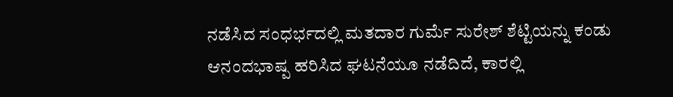ನಡೆಸಿದ ಸಂಧರ್ಭದಲ್ಲಿ ಮತದಾರ ಗುರ್ಮೆ ಸುರೇಶ್ ಶೆಟ್ಟಿಯನ್ನು ಕಂಡು ಆನಂದಭಾಷ್ಪ ಹರಿಸಿದ ಘಟನೆಯೂ ನಡೆದಿದೆ, ಕಾರಲ್ಲಿ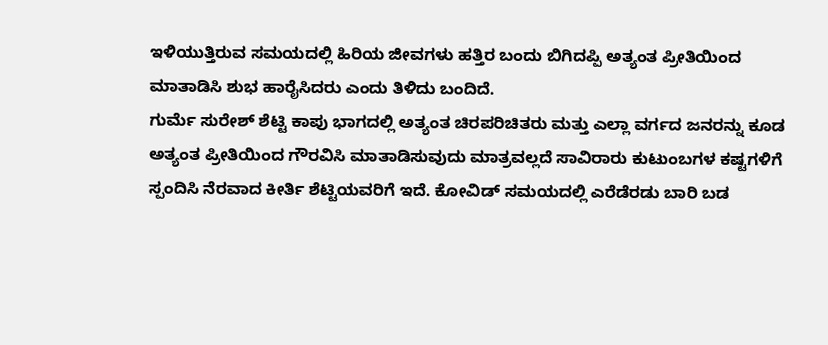ಇಳಿಯುತ್ತಿರುವ ಸಮಯದಲ್ಲಿ ಹಿರಿಯ ಜೀವಗಳು ಹತ್ತಿರ ಬಂದು ಬಿಗಿದಪ್ಪಿ ಅತ್ಯಂತ ಪ್ರೀತಿಯಿಂದ ಮಾತಾಡಿಸಿ ಶುಭ ಹಾರೈಸಿದರು ಎಂದು ತಿಳಿದು ಬಂದಿದೆ.
ಗುರ್ಮೆ ಸುರೇಶ್ ಶೆಟ್ಟಿ ಕಾಪು ಭಾಗದಲ್ಲಿ ಅತ್ಯಂತ ಚಿರಪರಿಚಿತರು ಮತ್ತು ಎಲ್ಲಾ ವರ್ಗದ ಜನರನ್ನು ಕೂಡ ಅತ್ಯಂತ ಪ್ರೀತಿಯಿಂದ ಗೌರವಿಸಿ ಮಾತಾಡಿಸುವುದು ಮಾತ್ರವಲ್ಲದೆ ಸಾವಿರಾರು ಕುಟುಂಬಗಳ ಕಷ್ಟಗಳಿಗೆ ಸ್ಪಂದಿಸಿ ನೆರವಾದ ಕೀರ್ತಿ ಶೆಟ್ಟಿಯವರಿಗೆ ಇದೆ. ಕೋವಿಡ್ ಸಮಯದಲ್ಲಿ ಎರೆಡೆರಡು ಬಾರಿ ಬಡ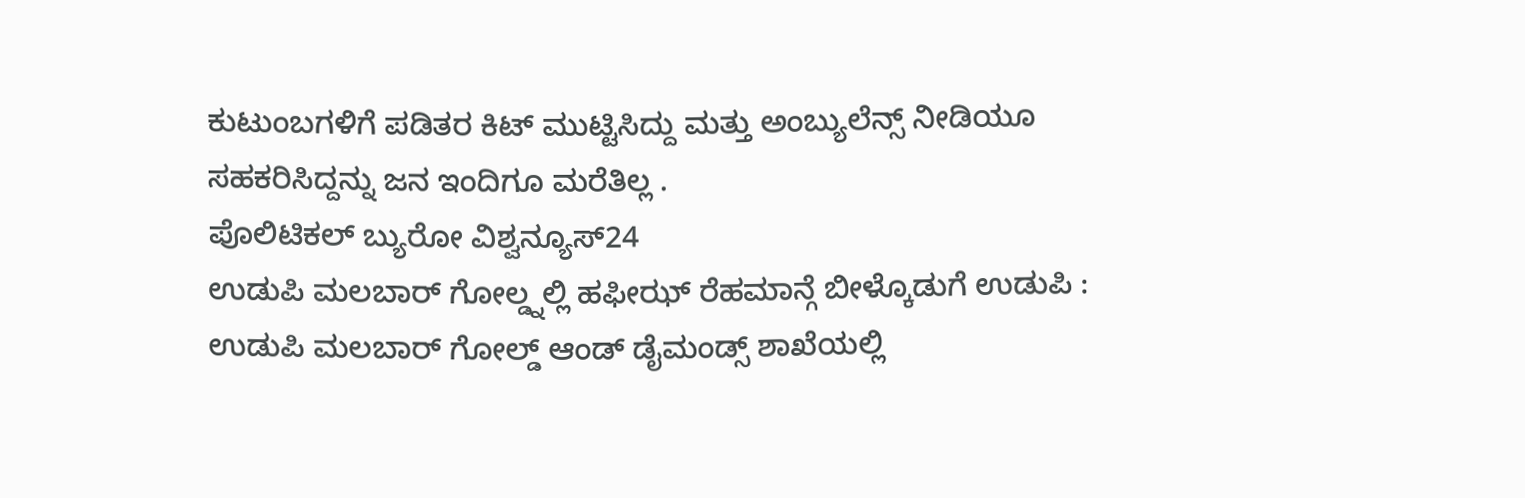ಕುಟುಂಬಗಳಿಗೆ ಪಡಿತರ ಕಿಟ್ ಮುಟ್ಟಿಸಿದ್ದು ಮತ್ತು ಅಂಬ್ಯುಲೆನ್ಸ್ ನೀಡಿಯೂ ಸಹಕರಿಸಿದ್ದನ್ನು ಜನ ಇಂದಿಗೂ ಮರೆತಿಲ್ಲ .
ಪೊಲಿಟಿಕಲ್ ಬ್ಯುರೋ ವಿಶ್ವನ್ಯೂಸ್24
ಉಡುಪಿ ಮಲಬಾರ್ ಗೋಲ್ಡ್ನಲ್ಲಿ ಹಫೀಝ್ ರೆಹಮಾನ್ಗೆ ಬೀಳ್ಕೊಡುಗೆ ಉಡುಪಿ : ಉಡುಪಿ ಮಲಬಾರ್ ಗೋಲ್ಡ್ ಆಂಡ್ ಡೈಮಂಡ್ಸ್ ಶಾಖೆಯಲ್ಲಿ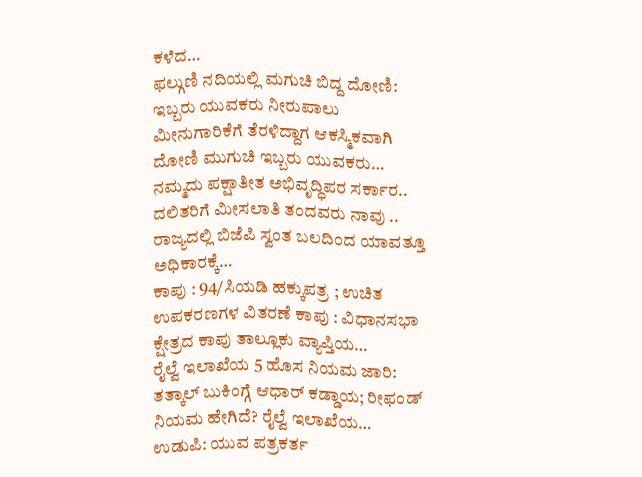ಕಳೆದ…
ಫಲ್ಗುಣಿ ನದಿಯಲ್ಲಿ ಮಗುಚಿ ಬಿದ್ದ ದೋಣಿ: ಇಬ್ಬರು ಯುವಕರು ನೀರುಪಾಲು ಮೀನುಗಾರಿಕೆಗೆ ತೆರಳಿದ್ದಾಗ ಆಕಸ್ಮಿಕವಾಗಿ ದೋಣಿ ಮುಗುಚಿ ಇಬ್ಬರು ಯುವಕರು…
ನಮ್ಮದು ಪಕ್ಷಾತೀತ ಅಭಿವೃದ್ಧಿಪರ ಸರ್ಕಾರ.. ದಲಿತರಿಗೆ ಮೀಸಲಾತಿ ತಂದವರು ನಾವು .. ರಾಜ್ಯದಲ್ಲಿ ಬಿಜೆಪಿ ಸ್ವಂತ ಬಲದಿಂದ ಯಾವತ್ತೂ ಅಧಿಕಾರಕ್ಕೆ…
ಕಾಪು : 94/ಸಿಯಡಿ ಹಕ್ಕುಪತ್ರ ; ಉಚಿತ ಉಪಕರಣಗಳ ವಿತರಣೆ ಕಾಪು : ವಿಧಾನಸಭಾ ಕ್ಷೇತ್ರದ ಕಾಪು ತಾಲ್ಲೂಕು ವ್ಯಾಪ್ತಿಯ…
ರೈಲ್ವೆ ಇಲಾಖೆಯ 5 ಹೊಸ ನಿಯಮ ಜಾರಿ: ತತ್ಕಾಲ್ ಬುಕಿಂಗ್ಗೆ ಆಧಾರ್ ಕಡ್ಡಾಯ; ರೀಫಂಡ್ ನಿಯಮ ಹೇಗಿದೆ? ರೈಲ್ವೆ ಇಲಾಖೆಯ…
ಉಡುಪಿ: ಯುವ ಪತ್ರಕರ್ತ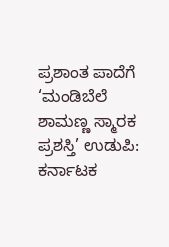ಪ್ರಶಾಂತ ಪಾದೆಗೆ ‘ಮಂಡಿಬೆಲೆ ಶಾಮಣ್ಣ ಸ್ಮಾರಕ ಪ್ರಶಸ್ತಿ’ ಉಡುಪಿ: ಕರ್ನಾಟಕ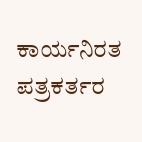ಕಾರ್ಯನಿರತ ಪತ್ರಕರ್ತರ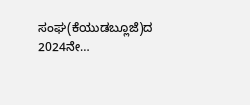ಸಂಘ(ಕೆಯುಡಬ್ಲೂಜೆ)ದ 2024ನೇ…